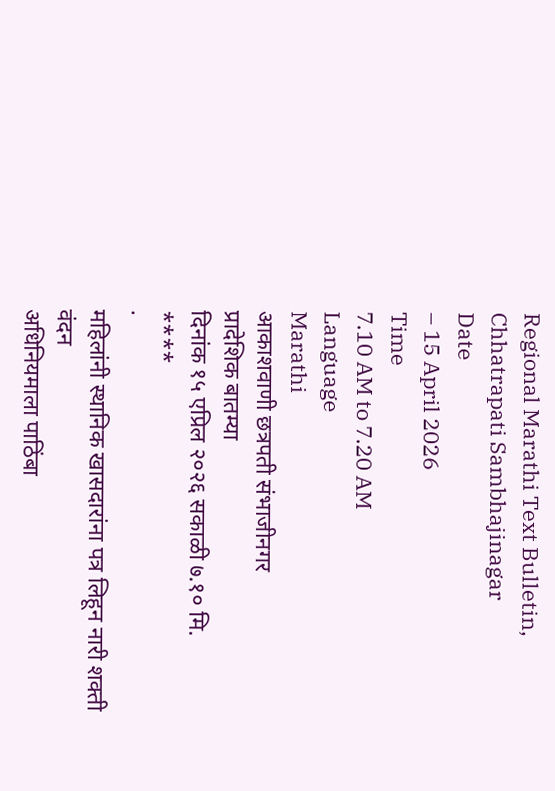Regional Marathi Text Bulletin, Chhatrapati Sambhajinagar
Date
– 15 April 2026
Time
7.10 AM to 7.20 AM
Language
Marathi
आकाशवाणी छत्रपती संभाजीनगर
प्रादेशिक बातम्या
दिनांक १५ एप्रिल २०२६ सकाळी ७.१० मि.
****
·
महिलांनी स्थानिक खासदारांना पत्र लिहून नारी शक्ती वंदन
अधिनियमाला पाठिंबा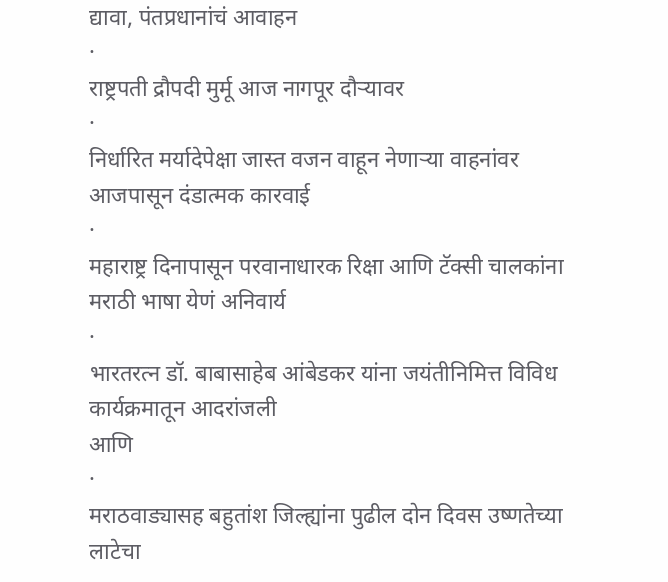द्यावा, पंतप्रधानांचं आवाहन
·
राष्ट्रपती द्रौपदी मुर्मू आज नागपूर दौऱ्यावर
·
निर्धारित मर्यादेपेक्षा जास्त वजन वाहून नेणाऱ्या वाहनांवर
आजपासून दंडात्मक कारवाई
·
महाराष्ट्र दिनापासून परवानाधारक रिक्षा आणि टॅक्सी चालकांना
मराठी भाषा येणं अनिवार्य
·
भारतरत्न डॉ. बाबासाहेब आंबेडकर यांना जयंतीनिमित्त विविध
कार्यक्रमातून आदरांजली
आणि
·
मराठवाड्यासह बहुतांश जिल्ह्यांना पुढील दोन दिवस उष्णतेच्या
लाटेचा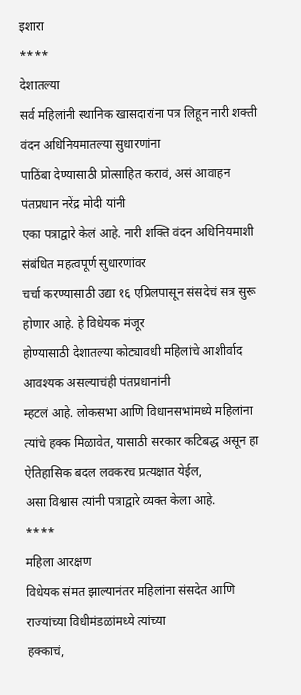इशारा
****
देशातल्या
सर्व महिलांनी स्थानिक खासदारांना पत्र लिहून नारी शक्ती वंदन अधिनियमातल्या सुधारणांना
पाठिंबा देण्यासाठी प्रोत्साहित करावं, असं आवाहन पंतप्रधान नरेंद्र मोदी यांनी
एका पत्राद्वारे केलं आहे. नारी शक्ति वंदन अधिनियमाशी संबंधित महत्वपूर्ण सुधारणांवर
चर्चा करण्यासाठी उद्या १६ एप्रिलपासून संसदेचं सत्र सुरू होणार आहे. हे विधेयक मंजूर
होण्यासाठी देशातल्या कोट्यावधी महिलांचे आशीर्वाद आवश्यक असल्याचंही पंतप्रधानांनी
म्हटलं आहे. लोकसभा आणि विधानसभांमध्ये महिलांना त्यांचे हक्क मिळावेत, यासाठी सरकार कटिबद्ध असून हा ऐतिहासिक बदल लवकरच प्रत्यक्षात येईल,
असा विश्वास त्यांनी पत्राद्वारे व्यक्त केला आहे.
****
महिला आरक्षण
विधेयक संमत झाल्यानंतर महिलांना संसदेत आणि राज्यांच्या विधीमंडळांमध्ये त्यांच्या
हक्काचं,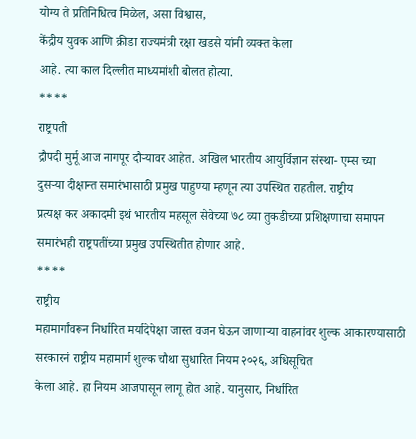योग्य ते प्रतिनिधित्व मिळेल, असा विश्वास,
केंद्रीय युवक आणि क्रीडा राज्यमंत्री रक्षा खडसे यांनी व्यक्त केला
आहे. त्या काल दिल्लीत माध्यमांशी बोलत होत्या.
****
राष्ट्रपती
द्रौपदी मुर्मू आज नागपूर दौऱ्यावर आहेत. अखिल भारतीय आयुर्विज्ञान संस्था- एम्स च्या
दुसऱ्या दीक्षान्त समारंभासाठी प्रमुख पाहुण्या म्हणून त्या उपस्थित राहतील. राष्ट्रीय
प्रत्यक्ष कर अकादमी इथं भारतीय महसूल सेवेच्या ७८ व्या तुकडीच्या प्रशिक्षणाचा समापन
समारंभही राष्ट्रपतींच्या प्रमुख उपस्थितीत होणार आहे.
****
राष्ट्रीय
महामार्गांवरून निर्धारित मर्यादेपेक्षा जास्त वजन घेऊन जाणाऱ्या वाहनांवर शुल्क आकारण्यासाठी
सरकारनं राष्ट्रीय महामार्ग शुल्क चौथा सुधारित नियम २०२६, अधिसूचित
केला आहे. हा नियम आजपासून लागू होत आहे. यानुसार, निर्धारित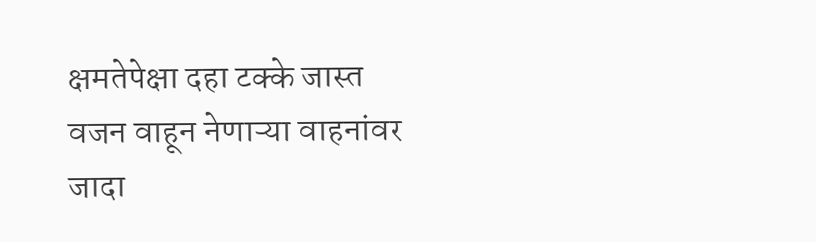क्षमतेपेक्षा दहा टक्के जास्त वजन वाहून नेणाऱ्या वाहनांवर जादा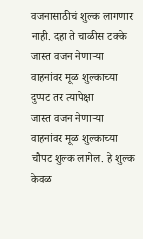वजनासाठीचं शुल्क लागणार
नाही. दहा ते चाळीस टक्के जास्त वजन नेणाऱ्या वाहनांवर मूळ शुल्काच्या दुप्पट तर त्यापेक्षा
जास्त वजन नेणाऱ्या वाहनांवर मूळ शुल्काच्या चौपट शुल्क लागेल. हे शुल्क केवळ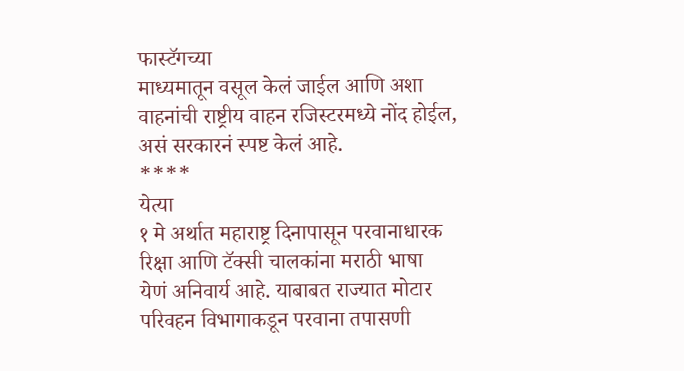फास्टॅगच्या
माध्यमातून वसूल केलं जाईल आणि अशा वाहनांची राष्ट्रीय वाहन रजिस्टरमध्ये नोंद होईल,
असं सरकारनं स्पष्ट केलं आहे.
****
येत्या
१ मे अर्थात महाराष्ट्र दिनापासून परवानाधारक रिक्षा आणि टॅक्सी चालकांना मराठी भाषा
येणं अनिवार्य आहे. याबाबत राज्यात मोटार परिवहन विभागाकडून परवाना तपासणी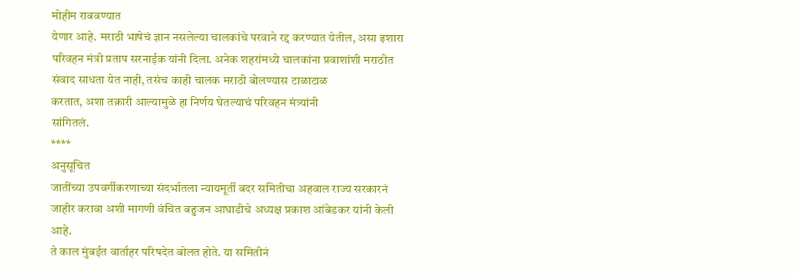मोहीम राबवण्यात
येणार आहे. मराठी भाषेचं ज्ञान नसलेल्या चालकांचे परवाने रद्द करण्यात येतील, असा इशारा
परिवहन मंत्री प्रताप सरनाईक यांनी दिला. अनेक शहरांमध्ये चालकांना प्रवाशांशी मराठीत
संवाद साधता येत नाही, तसंच काही चालक मराठी बोलण्यास टाळाटाळ
करतात, अशा तक्रारी आल्यामुळे हा निर्णय घेतल्याचं परिवहन मंत्र्यांनी
सांगितलं.
****
अनुसूचित
जातींच्या उपवर्गीकरणाच्या संदर्भातला न्यायमूर्ती बदर समितीचा अहवाल राज्य सरकारनं
जाहीर करावा अशी मागणी वंचित बहुजन आघाडीचे अध्यक्ष प्रकाश आंबेडकर यांनी केली आहे.
ते काल मुंबईत वार्ताहर परिषदेत बोलत होते. या समितीनं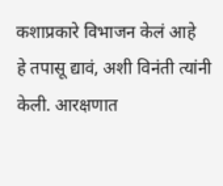कशाप्रकारे विभाजन केलं आहे
हे तपासू द्यावं, अशी विनंती त्यांनी केली. आरक्षणात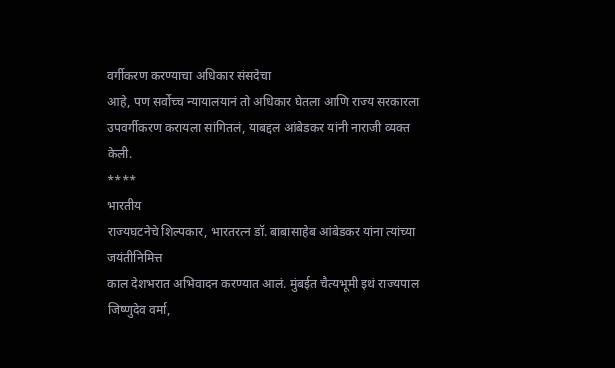वर्गीकरण करण्याचा अधिकार संसदेचा
आहे, पण सर्वोच्च न्यायालयानं तो अधिकार घेतला आणि राज्य सरकारला
उपवर्गीकरण करायला सांगितलं, याबद्दल आंबेडकर यांनी नाराजी व्यक्त
केली.
****
भारतीय
राज्यघटनेचे शिल्पकार, भारतरत्न डॉ. बाबासाहेब आंबेडकर यांना त्यांच्या जयंतीनिमित्त
काल देशभरात अभिवादन करण्यात आलं. मुंबईत चैत्यभूमी इथं राज्यपाल जिष्णुदेव वर्मा,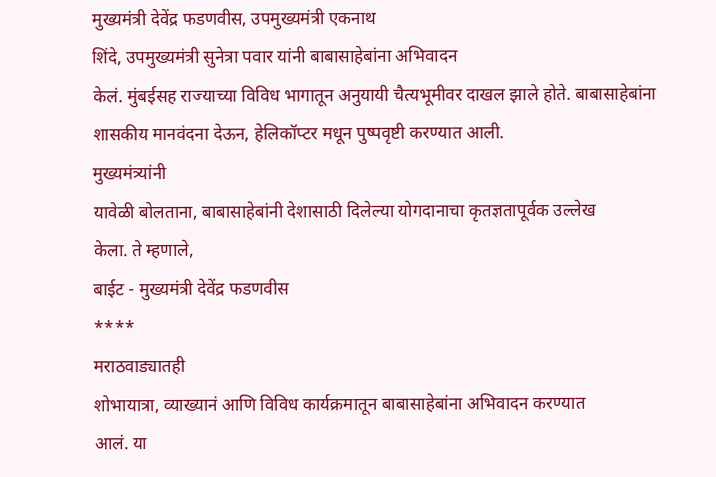मुख्यमंत्री देवेंद्र फडणवीस, उपमुख्यमंत्री एकनाथ
शिंदे, उपमुख्यमंत्री सुनेत्रा पवार यांनी बाबासाहेबांना अभिवादन
केलं. मुंबईसह राज्याच्या विविध भागातून अनुयायी चैत्यभूमीवर दाखल झाले होते. बाबासाहेबांना
शासकीय मानवंदना देऊन, हेलिकॉप्टर मधून पुष्पवृष्टी करण्यात आली.
मुख्यमंत्र्यांनी
यावेळी बोलताना, बाबासाहेबांनी देशासाठी दिलेल्या योगदानाचा कृतज्ञतापूर्वक उल्लेख
केला. ते म्हणाले,
बाईट - मुख्यमंत्री देवेंद्र फडणवीस
****
मराठवाड्यातही
शोभायात्रा, व्याख्यानं आणि विविध कार्यक्रमातून बाबासाहेबांना अभिवादन करण्यात
आलं. या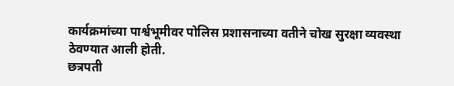कार्यक्रमांच्या पार्श्वभूमीवर पोलिस प्रशासनाच्या वतीने चोख सुरक्षा व्यवस्था
ठेवण्यात आली होती.
छत्रपती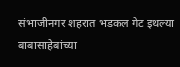संभाजीनगर शहरात भडकल गेट इथल्या बाबासाहेबांच्या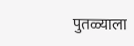पुतळ्याला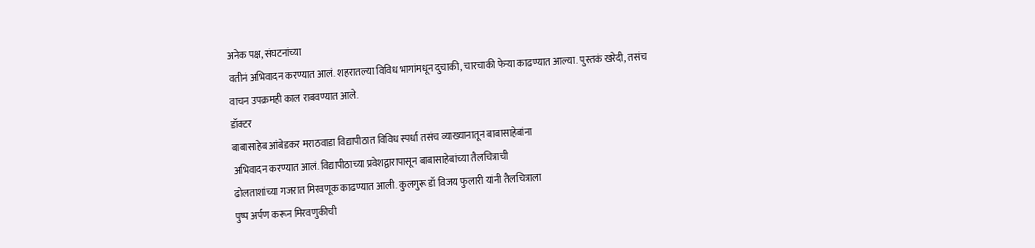अनेक पक्ष, संघटनांच्या
वतीनं अभिवादन करण्यात आलं. शहरातल्या विविध भागांमधून दुचाकी, चारचाकी फेऱ्या काढण्यात आल्या. पुस्तकं खरेदी, तसंच
वाचन उपक्रमही काल राबवण्यात आले.
डॉक्टर
बाबासाहेब आंबेडकर मराठवाडा विद्यापीठात विविध स्पर्धा तसंच व्याख्यानातून बाबासाहेबांना
अभिवादन करण्यात आलं. विद्यापीठाच्या प्रवेशद्वारापासून बाबासाहेबांच्या तैलचित्राची
ढोलताशांच्या गजरात मिरवणूक काढण्यात आली. कुलगुरू डॉ विजय फुलारी यांनी तैलचित्राला
पुष्प अर्पण करून मिरवणुकीची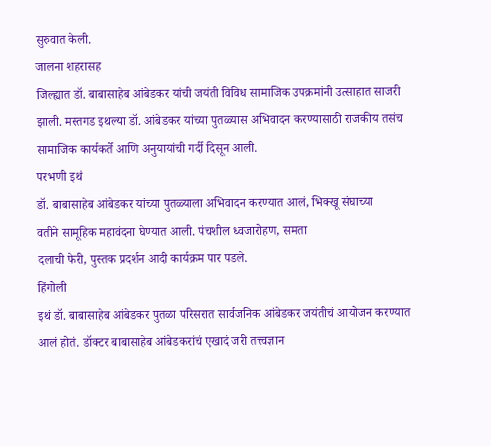सुरुवात केली.
जालना शहरासह
जिल्ह्यात डॉ. बाबासाहेब आंबेडकर यांची जयंती विविध सामाजिक उपक्रमांनी उत्साहात साजरी
झाली. मस्तगड इथल्या डॉ. आंबेडकर यांच्या पुतळ्यास अभिवादन करण्यासाठी राजकीय तसंच
सामाजिक कार्यकर्ते आणि अनुयायांची गर्दी दिसून आली.
परभणी इथं
डॉ. बाबासाहेब आंबेडकर यांच्या पुतळ्याला अभिवादन करण्यात आलं, भिक्खू संघाच्या
वतीने सामूहिक महावंदना घेण्यात आली. पंचशील ध्वजारोहण, समता
दलाची फेरी, पुस्तक प्रदर्शन आदी कार्यक्रम पार पडले.
हिंगोली
इथं डॉ. बाबासाहेब आंबेडकर पुतळा परिसरात सार्वजनिक आंबेडकर जयंतीचं आयोजन करण्यात
आलं होतं. डॉक्टर बाबासाहेब आंबेडकरांचं एखादं जरी तत्त्वज्ञान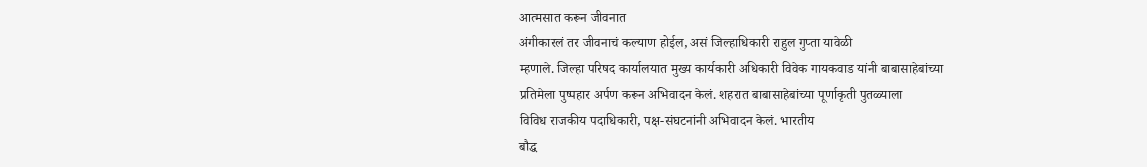आत्मसात करून जीवनात
अंगीकारलं तर जीवनाचं कल्याण होईल, असं जिल्हाधिकारी राहुल गुप्ता यावेळी
म्हणाले. जिल्हा परिषद कार्यालयात मुख्य कार्यकारी अधिकारी विवेक गायकवाड यांनी बाबासाहेबांच्या
प्रतिमेला पुष्पहार अर्पण करून अभिवादन केलं. शहरात बाबासाहेबांच्या पूर्णाकृती पुतळ्याला
विविध राजकीय पदाधिकारी, पक्ष-संघटनांनी अभिवादन केलं. भारतीय
बौद्ध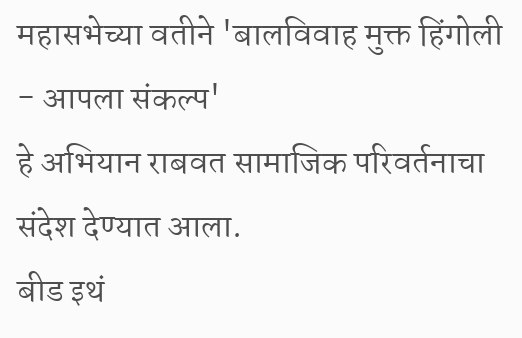महासभेच्या वतीने 'बालविवाह मुक्त हिंगोली - आपला संकल्प'
हे अभियान राबवत सामाजिक परिवर्तनाचा संदेश देण्यात आला.
बीड इथं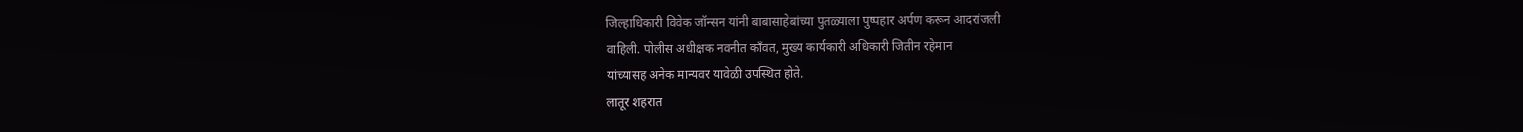जिल्हाधिकारी विवेक जॉन्सन यांनी बाबासाहेबांच्या पुतळ्याला पुष्पहार अर्पण करून आदरांजली
वाहिली. पोलीस अधीक्षक नवनीत काँवत, मुख्य कार्यकारी अधिकारी जितीन रहेमान
यांच्यासह अनेक मान्यवर यावेळी उपस्थित होते.
लातूर शहरात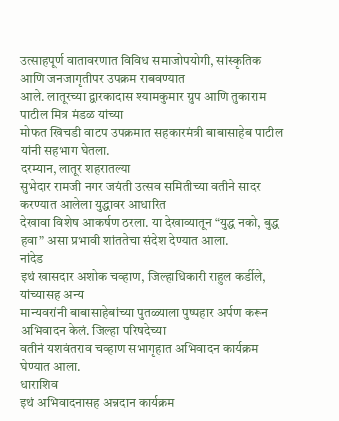उत्साहपूर्ण वातावरणात विविध समाजोपयोगी, सांस्कृतिक आणि जनजागृतीपर उपक्रम राबवण्यात
आले. लातूरच्या द्वारकादास श्यामकुमार ग्रुप आणि तुकाराम पाटील मित्र मंडळ यांच्या
मोफत खिचडी वाटप उपक्रमात सहकारमंत्री बाबासाहेब पाटील यांनी सहभाग घेतला.
दरम्यान, लातूर शहरातल्या
सुभेदार रामजी नगर जयंती उत्सव समितीच्या वतीने सादर करण्यात आलेला युद्धावर आधारित
देखावा विशेष आकर्षण ठरला. या देखाव्यातून “युद्ध नको, बुद्ध
हवा” असा प्रभावी शांततेचा संदेश देण्यात आला.
नांदेड
इथं खासदार अशोक चव्हाण, जिल्हाधिकारी राहुल कर्डीले, यांच्यासह अन्य
मान्यवरांनी बाबासाहेबांच्या पुतळ्याला पुष्पहार अर्पण करून अभिवादन केलं. जिल्हा परिषदेच्या
वतीनं यशवंतराव चव्हाण सभागृहात अभिवादन कार्यक्रम घेण्यात आला.
धाराशिव
इथं अभिवादनासह अन्नदान कार्यक्रम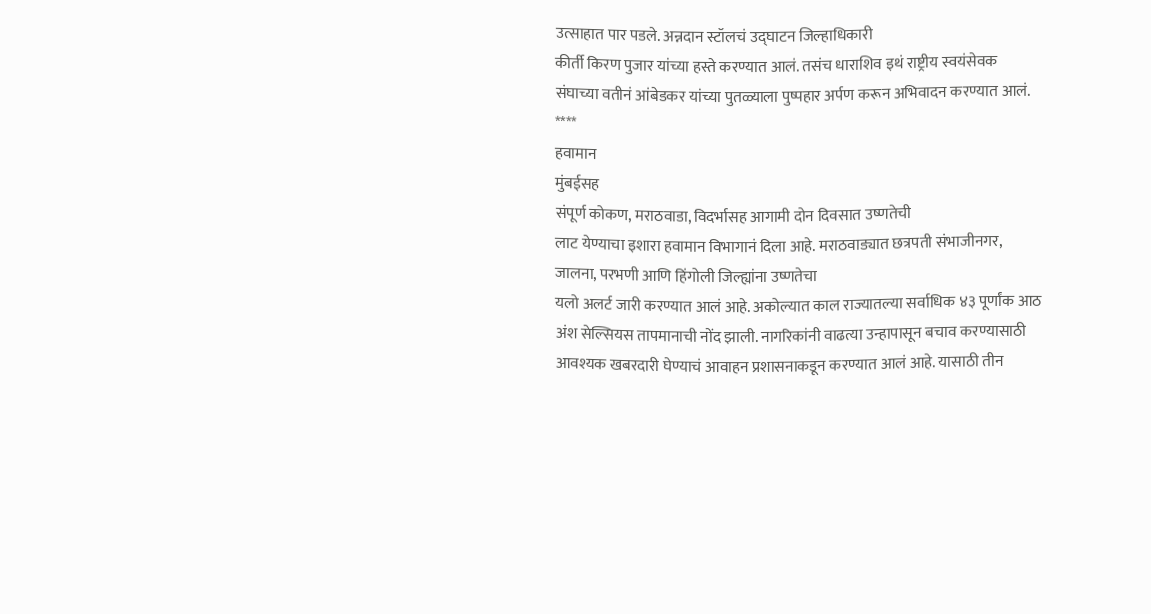उत्साहात पार पडले. अन्नदान स्टॉलचं उद्घाटन जिल्हाधिकारी
कीर्ती किरण पुजार यांच्या हस्ते करण्यात आलं. तसंच धाराशिव इथं राष्ट्रीय स्वयंसेवक
संघाच्या वतीनं आंबेडकर यांच्या पुतळ्याला पुष्पहार अर्पण करून अभिवादन करण्यात आलं.
****
हवामान
मुंबईसह
संपूर्ण कोकण, मराठवाडा, विदर्भासह आगामी दोन दिवसात उष्णतेची
लाट येण्याचा इशारा हवामान विभागानं दिला आहे. मराठवाड्यात छत्रपती संभाजीनगर,
जालना, परभणी आणि हिंगोली जिल्ह्यांना उष्णतेचा
यलो अलर्ट जारी करण्यात आलं आहे. अकोल्यात काल राज्यातल्या सर्वाधिक ४३ पूर्णांक आठ
अंश सेल्सियस तापमानाची नोंद झाली. नागरिकांनी वाढत्या उन्हापासून बचाव करण्यासाठी
आवश्यक खबरदारी घेण्याचं आवाहन प्रशासनाकडून करण्यात आलं आहे. यासाठी तीन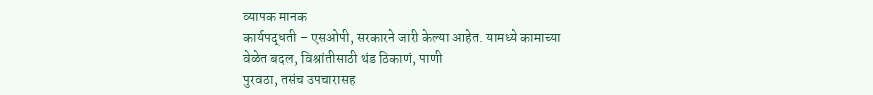व्यापक मानक
कार्यपद्धती – एसओपी, सरकारने जारी केल्या आहेत. यामध्ये कामाच्या
वेळेत बदल, विश्रांतीसाठी थंड ठिकाणं, पाणी
पुरवठा, तसंच उपचारासह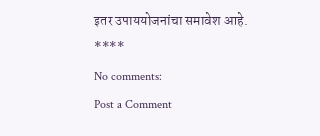इतर उपाययोजनांचा समावेश आहे.
****
No comments:
Post a Comment